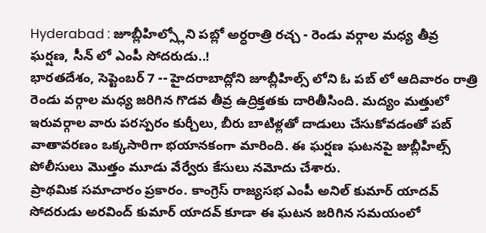Hyderabad : జూబ్లీహిల్స్లోని పబ్లో అర్ధరాత్రి రచ్చ - రెండు వర్గాల మధ్య తీవ్ర ఘర్షణ, సీన్ లో ఎంపీ సోదరుడు..!
భారతదేశం, సెప్టెంబర్ 7 -- హైదరాబాద్లోని జూబ్లీహిల్స్ లోని ఓ పబ్ లో ఆదివారం రాత్రి రెండు వర్గాల మధ్య జరిగిన గొడవ తీవ్ర ఉద్రిక్తతకు దారితీసింది. మద్యం మత్తులో ఇరువర్గాల వారు పరస్పరం కుర్చీలు, బీరు బాటిళ్లతో దాడులు చేసుకోవడంతో పబ్ వాతావరణం ఒక్కసారిగా భయానకంగా మారింది. ఈ ఘర్షణ ఘటనపై జుబ్లీహిల్స్ పోలీసులు మొత్తం మూడు వేర్వేరు కేసులు నమోదు చేశారు.
ప్రాథమిక సమాచారం ప్రకారం. కాంగ్రెస్ రాజ్యసభ ఎంపీ అనిల్ కుమార్ యాదవ్ సోదరుడు అరవింద్ కుమార్ యాదవ్ కూడా ఈ ఘటన జరిగిన సమయంలో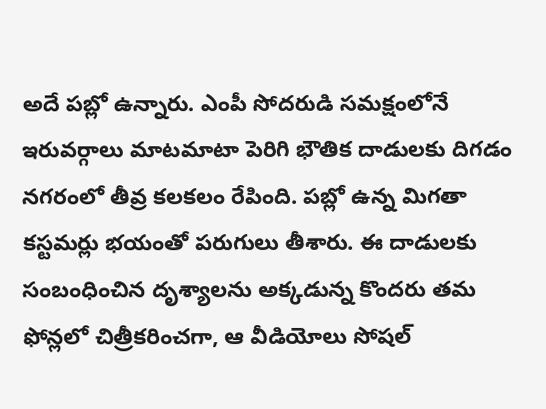అదే పబ్లో ఉన్నారు. ఎంపీ సోదరుడి సమక్షంలోనే ఇరువర్గాలు మాటమాటా పెరిగి భౌతిక దాడులకు దిగడం నగరంలో తీవ్ర కలకలం రేపింది. పబ్లో ఉన్న మిగతా కస్టమర్లు భయంతో పరుగులు తీశారు. ఈ దాడులకు సంబంధించిన దృశ్యాలను అక్కడున్న కొందరు తమ ఫోన్లలో చిత్రీకరించగా, ఆ వీడియోలు సోషల్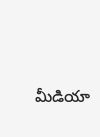మీడియా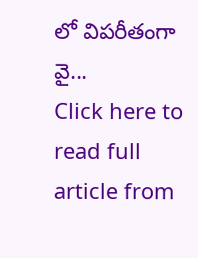లో విపరీతంగా వై...
Click here to read full article from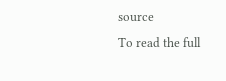source
To read the full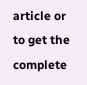article or to get the complete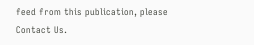feed from this publication, please
Contact Us.